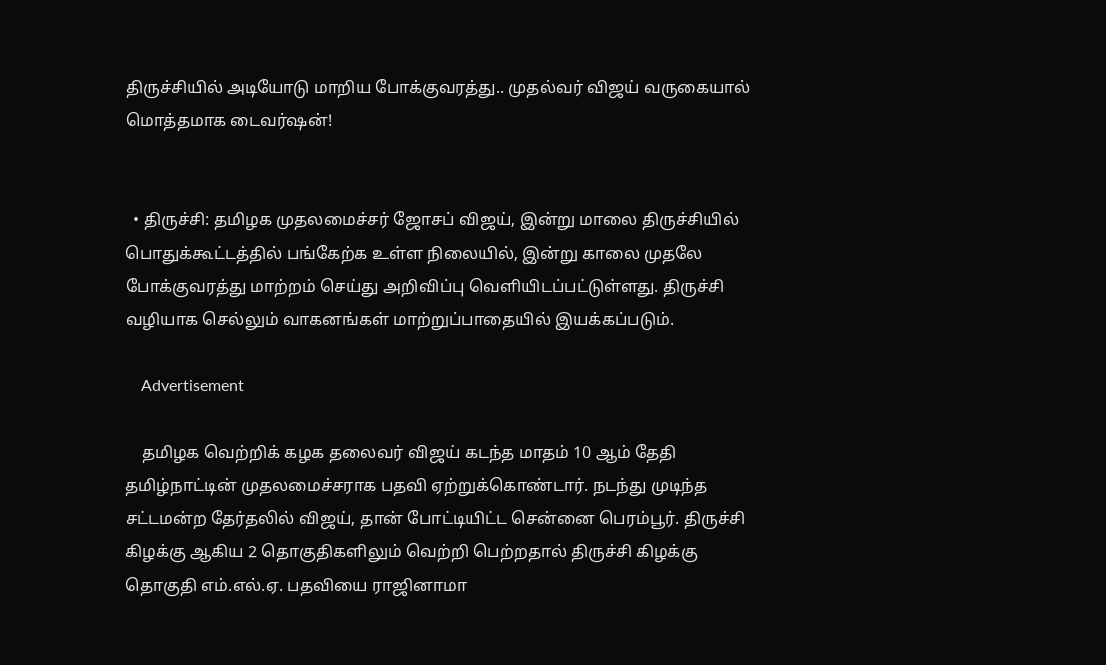திருச்சியில் அடியோடு மாறிய போக்குவரத்து.. முதல்வர் விஜய் வருகையால் மொத்தமாக டைவர்ஷன்!


  • திருச்சி: தமிழக முதலமைச்சர் ஜோசப் விஜய், இன்று மாலை திருச்சியில் பொதுக்கூட்டத்தில் பங்கேற்க உள்ள நிலையில், இன்று காலை முதலே போக்குவரத்து மாற்றம் செய்து அறிவிப்பு வெளியிடப்பட்டுள்ளது. திருச்சி வழியாக செல்லும் வாகனங்கள் மாற்றுப்பாதையில் இயக்கப்படும்.

    Advertisement

    தமிழக வெற்றிக் கழக தலைவர் விஜய் கடந்த மாதம் 10 ஆம் தேதி தமிழ்நாட்டின் முதலமைச்சராக பதவி ஏற்றுக்கொண்டார். நடந்து முடிந்த சட்டமன்ற தேர்தலில் விஜய், தான் போட்டியிட்ட சென்னை பெரம்பூர். திருச்சி கிழக்கு ஆகிய 2 தொகுதிகளிலும் வெற்றி பெற்றதால் திருச்சி கிழக்கு தொகுதி எம்.எல்.ஏ. பதவியை ராஜினாமா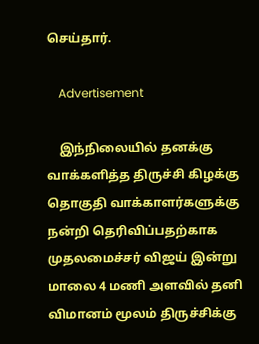செய்தார்.

    Advertisement

    இந்நிலையில் தனக்கு வாக்களித்த திருச்சி கிழக்கு தொகுதி வாக்காளர்களுக்கு நன்றி தெரிவிப்பதற்காக முதலமைச்சர் விஜய் இன்று மாலை 4 மணி அளவில் தனி விமானம் மூலம் திருச்சிக்கு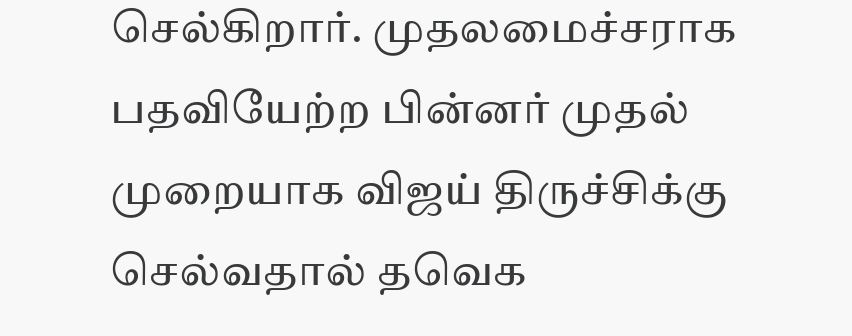செல்கிறார். முதலமைச்சராக பதவியேற்ற பின்னர் முதல் முறையாக விஜய் திருச்சிக்கு செல்வதால் தவெக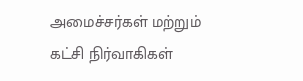அமைச்சர்கள் மற்றும் கட்சி நிர்வாகிகள்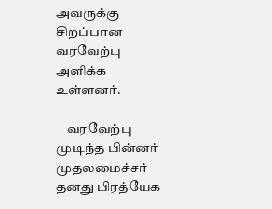அவருக்கு சிறப்பான வரவேற்பு அளிக்க உள்ளனர்.

    வரவேற்பு முடிந்த பின்னர் முதலமைச்சர் தனது பிரத்யேக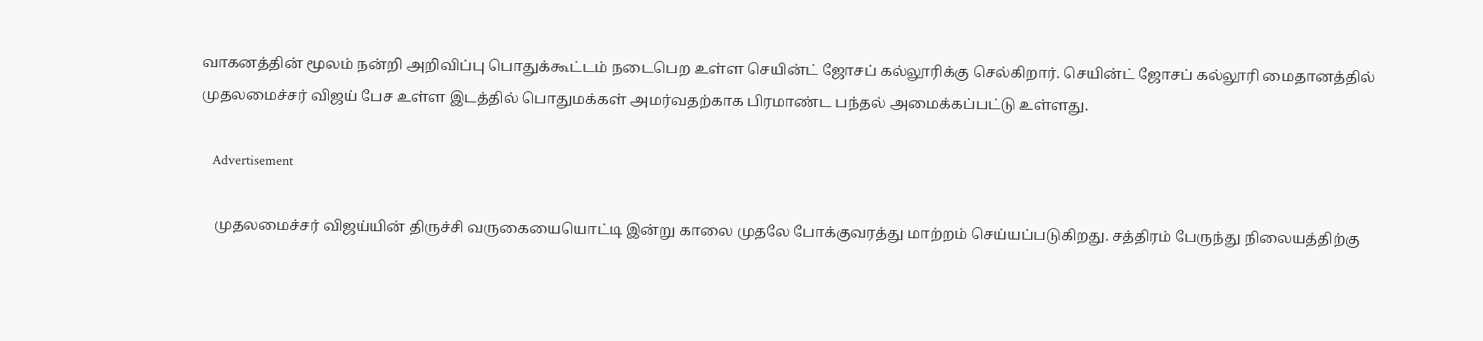வாகனத்தின் மூலம் நன்றி அறிவிப்பு பொதுக்கூட்டம் நடைபெற உள்ள செயின்ட் ஜோசப் கல்லூரிக்கு செல்கிறார். செயின்ட் ஜோசப் கல்லூரி மைதானத்தில் முதலமைச்சர் விஜய் பேச உள்ள இடத்தில் பொதுமக்கள் அமர்வதற்காக பிரமாண்ட பந்தல் அமைக்கப்பட்டு உள்ளது.

    Advertisement

    முதலமைச்சர் விஜய்யின் திருச்சி வருகையையொட்டி இன்று காலை முதலே போக்குவரத்து மாற்றம் செய்யப்படுகிறது. சத்திரம் பேருந்து நிலையத்திற்கு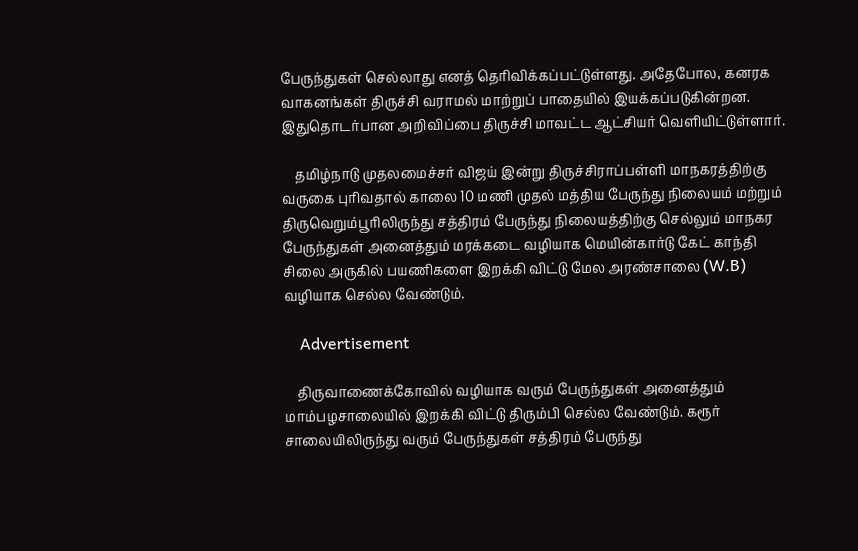பேருந்துகள் செல்லாது எனத் தெரிவிக்கப்பட்டுள்ளது. அதேபோல, கனரக வாகனங்கள் திருச்சி வராமல் மாற்றுப் பாதையில் இயக்கப்படுகின்றன. இதுதொடர்பான அறிவிப்பை திருச்சி மாவட்ட ஆட்சியர் வெளியிட்டுள்ளார்.

    தமிழ்நாடு முதலமைச்சர் விஜய் இன்று திருச்சிராப்பள்ளி மாநகரத்திற்கு வருகை புரிவதால் காலை 10 மணி முதல் மத்திய பேருந்து நிலையம் மற்றும் திருவெறும்பூரிலிருந்து சத்திரம் பேருந்து நிலையத்திற்கு செல்லும் மாநகர பேருந்துகள் அனைத்தும் மரக்கடை வழியாக மெயின்கார்டு கேட் காந்தி சிலை அருகில் பயணிகளை இறக்கி விட்டு மேல அரண்சாலை (W.B) வழியாக செல்ல வேண்டும்.

    Advertisement

    திருவாணைக்கோவில் வழியாக வரும் பேருந்துகள் அனைத்தும் மாம்பழசாலையில் இறக்கி விட்டு திரும்பி செல்ல வேண்டும். கரூர் சாலையிலிருந்து வரும் பேருந்துகள் சத்திரம் பேருந்து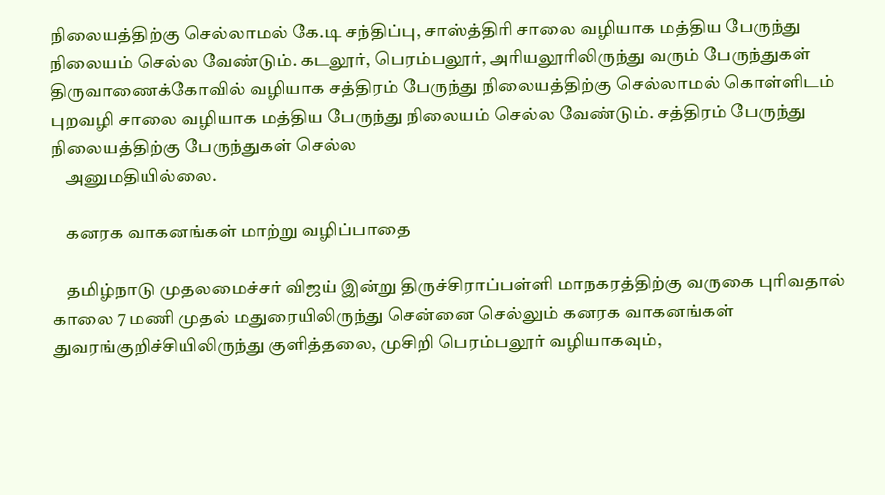நிலையத்திற்கு செல்லாமல் கே.டி சந்திப்பு, சாஸ்த்திரி சாலை வழியாக மத்திய பேருந்து நிலையம் செல்ல வேண்டும். கடலூர், பெரம்பலூர், அரியலூரிலிருந்து வரும் பேருந்துகள் திருவாணைக்கோவில் வழியாக சத்திரம் பேருந்து நிலையத்திற்கு செல்லாமல் கொள்ளிடம் புறவழி சாலை வழியாக மத்திய பேருந்து நிலையம் செல்ல வேண்டும். சத்திரம் பேருந்து நிலையத்திற்கு பேருந்துகள் செல்ல
    அனுமதியில்லை.

    கனரக வாகனங்கள் மாற்று வழிப்பாதை

    தமிழ்நாடு முதலமைச்சர் விஜய் இன்று திருச்சிராப்பள்ளி மாநகரத்திற்கு வருகை புரிவதால் காலை 7 மணி முதல் மதுரையிலிருந்து சென்னை செல்லும் கனரக வாகனங்கள் துவரங்குறிச்சியிலிருந்து குளித்தலை, முசிறி பெரம்பலூர் வழியாகவும்,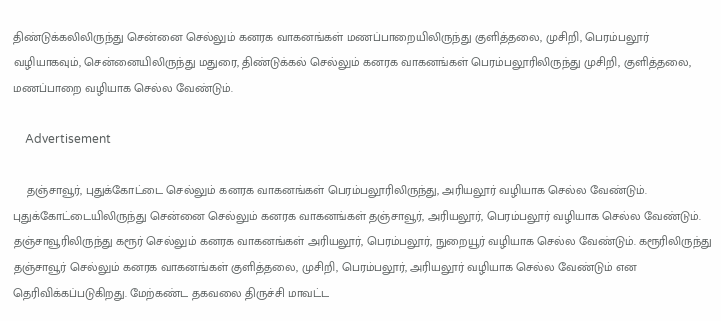திண்டுக்கலிலிருந்து சென்னை செல்லும் கனரக வாகனங்கள் மணப்பாறையிலிருந்து குளித்தலை, முசிறி, பெரம்பலூர் வழியாகவும், சென்னையிலிருந்து மதுரை, திண்டுக்கல் செல்லும் கனரக வாகனங்கள் பெரம்பலூரிலிருந்து முசிறி, குளித்தலை, மணப்பாறை வழியாக செல்ல வேண்டும்.

    Advertisement

    தஞ்சாவூர், புதுக்கோட்டை செல்லும் கனரக வாகனங்கள் பெரம்பலூரிலிருந்து, அரியலூர் வழியாக செல்ல வேண்டும். புதுக்கோட்டையிலிருந்து சென்னை செல்லும் கனரக வாகனங்கள் தஞ்சாவூர், அரியலூர், பெரம்பலூர் வழியாக செல்ல வேண்டும். தஞ்சாவூரிலிருந்து கரூர் செல்லும் கனரக வாகனங்கள் அரியலூர், பெரம்பலூர், நுறையூர் வழியாக செல்ல வேண்டும். கரூரிலிருந்து தஞ்சாவூர் செல்லும் கனரக வாகனங்கள் குளித்தலை, முசிறி, பெரம்பலூர், அரியலூர் வழியாக செல்ல வேண்டும் என தெரிவிக்கப்படுகிறது. மேற்கண்ட தகவலை திருச்சி மாவட்ட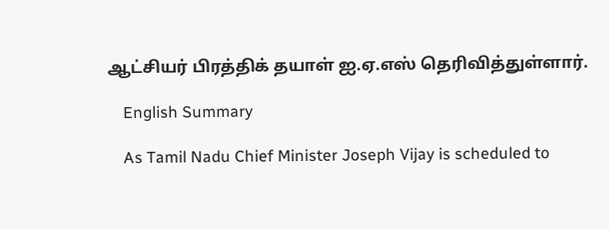ஆட்சியர் பிரத்திக் தயாள் ஐ.ஏ.எஸ் தெரிவித்துள்ளார்.

    English Summary

    As Tamil Nadu Chief Minister Joseph Vijay is scheduled to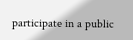participate in a public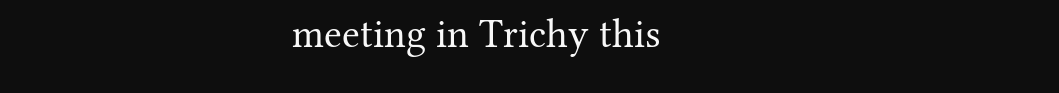meeting in Trichy this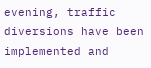evening, traffic diversions have been implemented and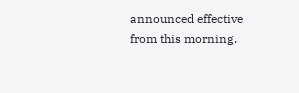announced effective from this morning.